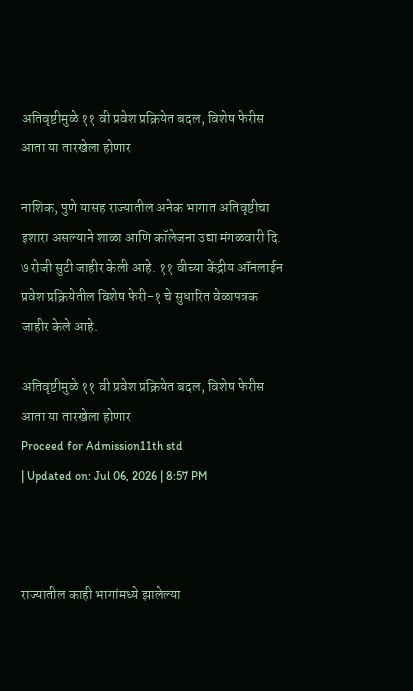अतिवृष्टीमुळे ११ वी प्रवेश प्रक्रियेत बदल, विशेष फेरीस आता या तारखेला होणार

नाशिक, पुणे यासह राज्यातील अनेक भागात अतिवृष्टीचा इशारा असल्याने शाळा आणि कॉलेजना उद्या मंगळवारी दि. ७ रोजी सुटी जाहीर केली आहे. ११ वीच्या केंद्रीय ऑनलाईन प्रवेश प्रक्रियेतील विशेष फेरी-१ चे सुधारित वेळापत्रक जाहीर केले आहे.

अतिवृष्टीमुळे ११ वी प्रवेश प्रक्रियेत बदल, विशेष फेरीस आता या तारखेला होणार
Proceed for Admission11th std
| Updated on: Jul 06, 2026 | 8:57 PM



राज्यातील काही भागांमध्ये झालेल्या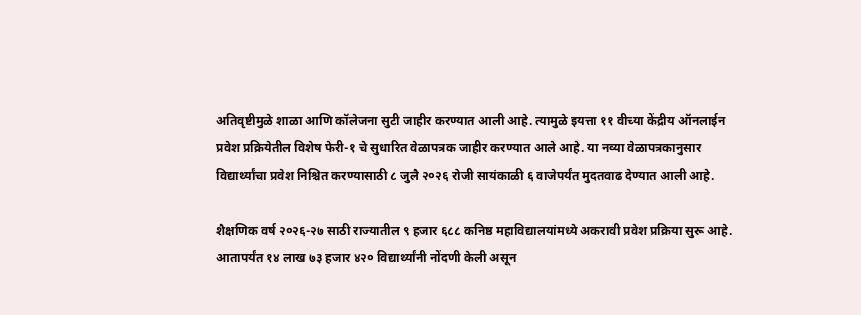अतिवृष्टीमुळे शाळा आणि कॉलेजना सुटी जाहीर करण्यात आली आहे. त्यामुळे इयत्ता ११ वीच्या केंद्रीय ऑनलाईन प्रवेश प्रक्रियेतील विशेष फेरी-१ चे सुधारित वेळापत्रक जाहीर करण्यात आले आहे. या नव्या वेळापत्रकानुसार विद्यार्थ्यांचा प्रवेश निश्चित करण्यासाठी ८ जुलै २०२६ रोजी सायंकाळी ६ वाजेपर्यंत मुदतवाढ देण्यात आली आहे.

शैक्षणिक वर्ष २०२६-२७ साठी राज्यातील ९ हजार ६८८ कनिष्ठ महाविद्यालयांमध्ये अकरावी प्रवेश प्रक्रिया सुरू आहे. आतापर्यंत १४ लाख ७३ हजार ४२० विद्यार्थ्यांनी नोंदणी केली असून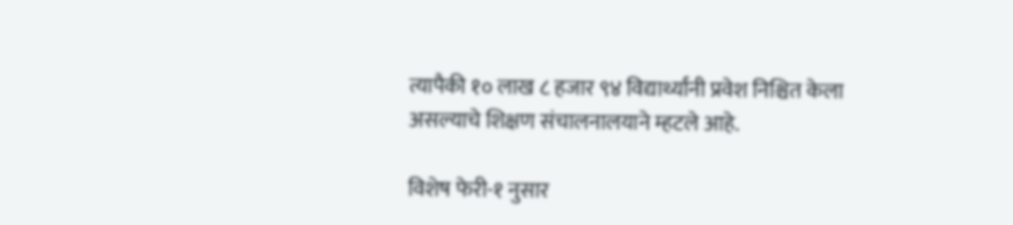त्यापैकी १० लाख ८ हजार ९४ विद्यार्थ्यांनी प्रवेश निश्चित केला असल्याचे शिक्षण संचालनालयाने म्हटले आहे.

विशेष फेरी-१ नुसार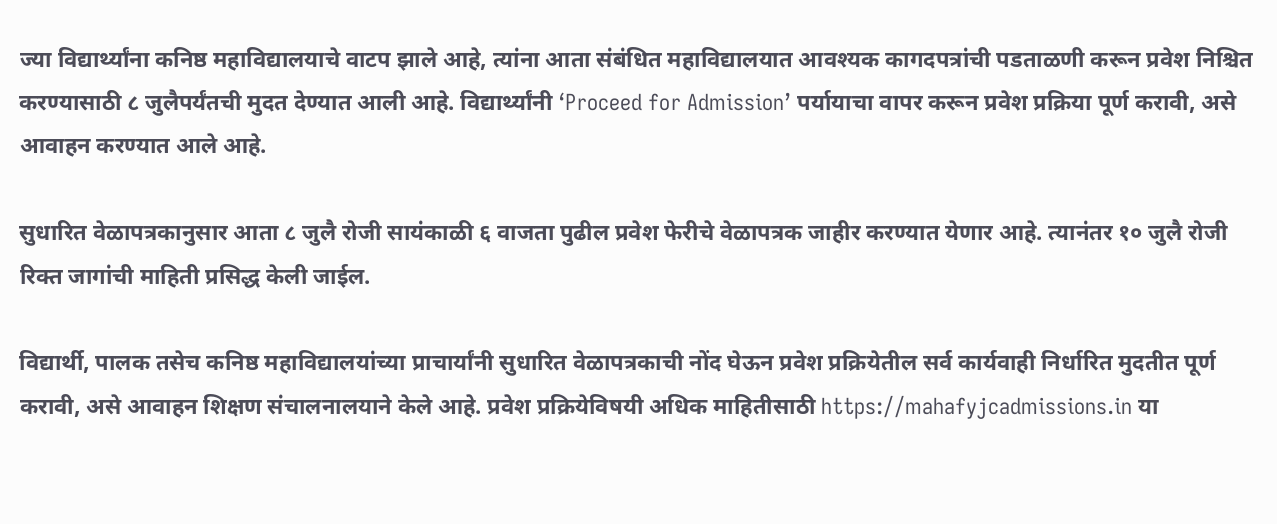ज्या विद्यार्थ्यांना कनिष्ठ महाविद्यालयाचे वाटप झाले आहे, त्यांना आता संबंधित महाविद्यालयात आवश्यक कागदपत्रांची पडताळणी करून प्रवेश निश्चित करण्यासाठी ८ जुलैपर्यंतची मुदत देण्यात आली आहे. विद्यार्थ्यांनी ‘Proceed for Admission’ पर्यायाचा वापर करून प्रवेश प्रक्रिया पूर्ण करावी, असे आवाहन करण्यात आले आहे.

सुधारित वेळापत्रकानुसार आता ८ जुलै रोजी सायंकाळी ६ वाजता पुढील प्रवेश फेरीचे वेळापत्रक जाहीर करण्यात येणार आहे. त्यानंतर १० जुलै रोजी रिक्त जागांची माहिती प्रसिद्ध केली जाईल.

विद्यार्थी, पालक तसेच कनिष्ठ महाविद्यालयांच्या प्राचार्यांनी सुधारित वेळापत्रकाची नोंद घेऊन प्रवेश प्रक्रियेतील सर्व कार्यवाही निर्धारित मुदतीत पूर्ण करावी, असे आवाहन शिक्षण संचालनालयाने केले आहे. प्रवेश प्रक्रियेविषयी अधिक माहितीसाठी https://mahafyjcadmissions.in या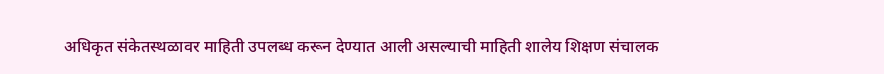अधिकृत संकेतस्थळावर माहिती उपलब्ध करून देण्यात आली असल्याची माहिती शालेय शिक्षण संचालक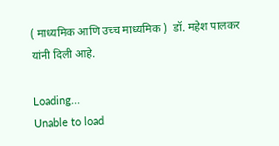( माध्यमिक आणि उच्च माध्यमिक )  डॉ. महेश पालकर यांनी दिली आहे.

Loading...
Unable to load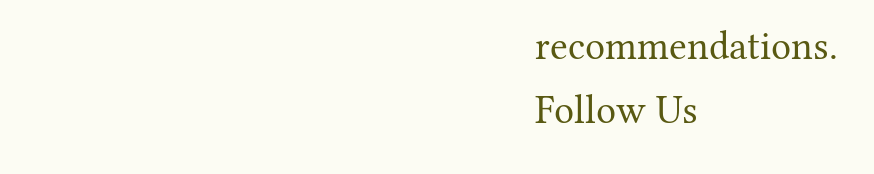recommendations.
Follow Us